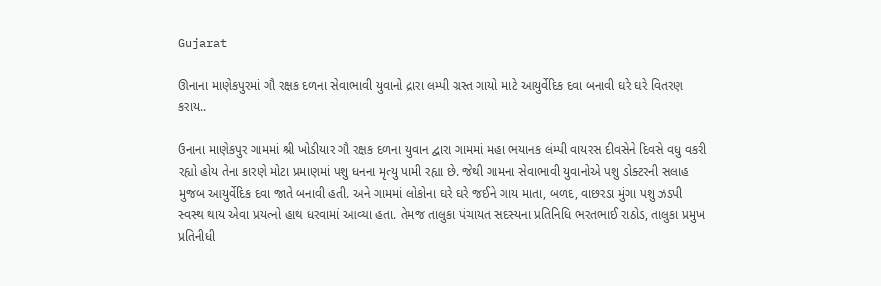Gujarat

ઊનાના માણેકપુરમાં ગૌ રક્ષક દળના સેવાભાવી યુવાનો દ્રારા લમ્પી ગ્રસ્ત ગાયો માટે આયુર્વેદિક દવા બનાવી ઘરે ઘરે વિતરણ કરાય..

ઉનાના માણેકપુર ગામમાં શ્રી ખોડીયાર ગૌ રક્ષક દળના યુવાન દ્વારા ગામમાં મહા ભયાનક લંમ્પી વાયરસ દીવસેને દિવસે વધુ વકરી રહ્યો હોય તેના કારણે મોટા પ્રમાણમાં પશુ ધનના મૃત્યુ પામી રહ્યા છે. જેથી ગામના સેવાભાવી યુવાનોએ પશુ ડોક્ટરની સલાહ મુજબ આયુર્વેદિક દવા જાતે બનાવી હતી. અને ગામમાં લોકોના ઘરે ઘરે જઈને ગાય માતા, બળદ, વાછરડા મુંગા પશુ ઝડપી સ્વસ્થ થાય એવા પ્રયત્નો હાથ ધરવામાં આવ્યા હતા. તેમજ તાલુકા પંચાયત સદસ્યના પ્રતિનિધિ ભરતભાઈ રાઠોડ, તાલુકા પ્રમુખ પ્રતિનીધી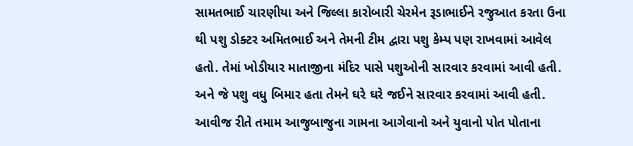સામતભાઈ ચારણીયા અને જિલ્લા કારોબારી ચેરમેન રૂડાભાઈને રજુઆત કરતા ઉના થી પશુ ડોક્ટર અમિતભાઈ અને તેમની ટીમ દ્વારા પશુ કેમ્પ પણ રાખવામાં આવેલ હતો. તેમાં ખોડીયાર માતાજીના મંદિર પાસે પશુઓની સારવાર કરવામાં આવી હતી. અને જે પશુ વધુ બિમાર હતા તેમને ઘરે ઘરે જઈને સારવાર કરવામાં આવી હતી. આવીજ રીતે તમામ આજુબાજુના ગામના આગેવાનો અને યુવાનો પોત પોતાના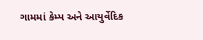ગામમાં કેમ્પ અને આયુર્વેદિક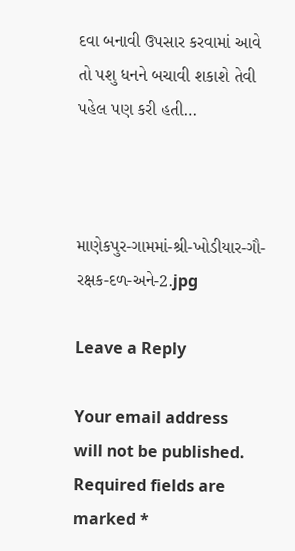દવા બનાવી ઉપસાર કરવામાં આવે તો પશુ ધનને બચાવી શકાશે તેવી પહેલ પણ કરી હતી…



માણેકપુર-ગામમાં-શ્રી-ખોડીયાર-ગૌ-રક્ષક-દળ-અને-2.jpg

Leave a Reply

Your email address will not be published. Required fields are marked *